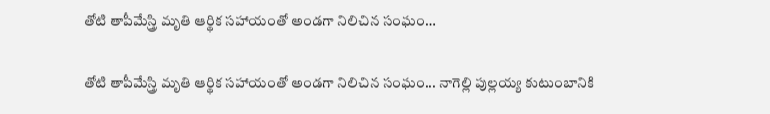తోటి తాపీమేస్త్రి మృతి ఆర్థిక సహాయంతో అండగా నిలిచిన సంఘం…

తోటి తాపీమేస్త్రి మృతి ఆర్థిక సహాయంతో అండగా నిలిచిన సంఘం... నాగెల్లి పుల్లయ్య కుటుంబానికి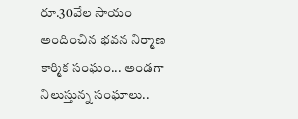రూ.30వేల సాయం అందించిన భవన నిర్మాణ కార్మిక సంఘం... అండగా నిలుస్తున్న సంఘాలు..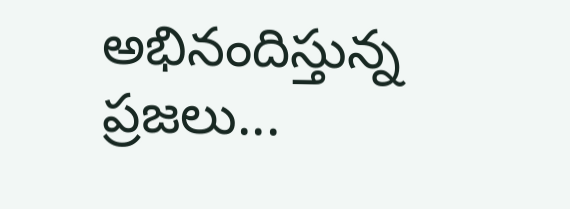అభినందిస్తున్న ప్రజలు...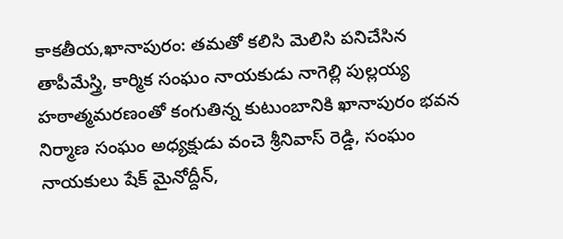కాకతీయ,ఖానాపురం: తమతో కలిసి మెలిసి పనిచేసిన తాపీమేస్త్రి, కార్మిక సంఘం నాయకుడు నాగెల్లి పుల్లయ్య హఠాత్మమరణంతో కంగుతిన్న కుటుంబానికి ఖానాపురం భవన నిర్మాణ సంఘం అధ్యక్షుడు వంచె శ్రీనివాస్ రెడ్డి, సంఘం నాయకులు షేక్ మైనోద్దీన్,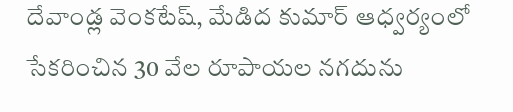దేవాండ్ల వెంకటేష్, మేడిద కుమార్ ఆధ్వర్యంలో సేకరించిన 30 వేల రూపాయల నగదును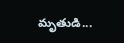మృతుడి...